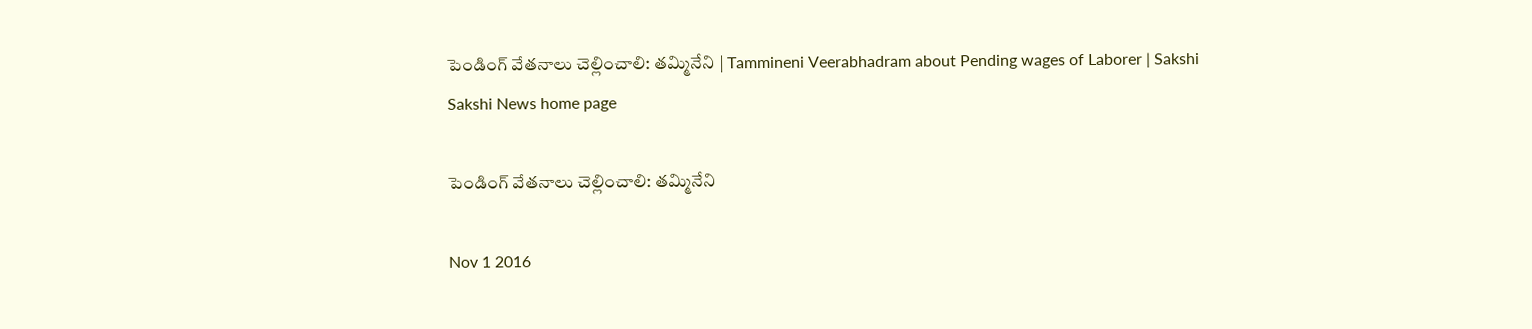పెండింగ్ వేతనాలు చెల్లించాలి: తమ్మినేని | Tammineni Veerabhadram about Pending wages of Laborer | Sakshi
Sakshi News home page

పెండింగ్ వేతనాలు చెల్లించాలి: తమ్మినేని

Nov 1 2016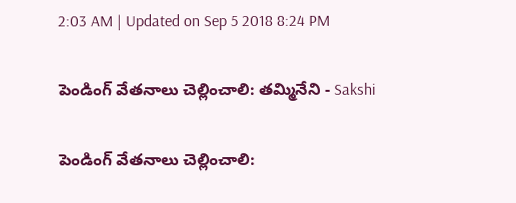2:03 AM | Updated on Sep 5 2018 8:24 PM

పెండింగ్ వేతనాలు చెల్లించాలి: తమ్మినేని - Sakshi

పెండింగ్ వేతనాలు చెల్లించాలి: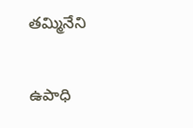తమ్మినేని

ఉపాధి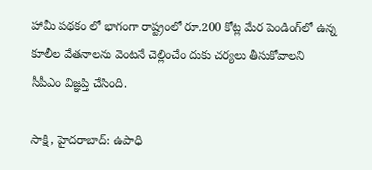హామీ పథకం లో భాగంగా రాష్ట్రంలో రూ.200 కోట్ల మేర పెండింగ్‌లో ఉన్న కూలీల వేతనాలను వెంటనే చెల్లించేం దుకు చర్యలు తీసుకోవాలని సీపీఎం విజ్ఞప్తి చేసింది.

సాక్షి, హైదరాబాద్: ఉపాధి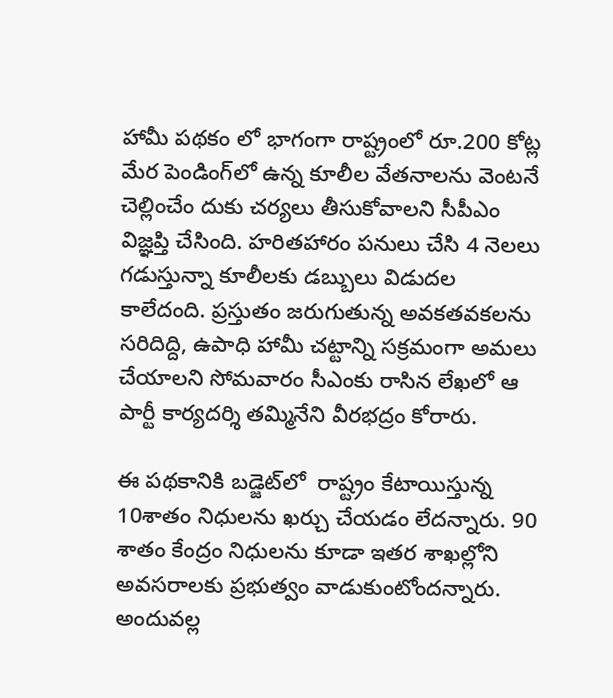హామీ పథకం లో భాగంగా రాష్ట్రంలో రూ.200 కోట్ల మేర పెండింగ్‌లో ఉన్న కూలీల వేతనాలను వెంటనే చెల్లించేం దుకు చర్యలు తీసుకోవాలని సీపీఎం విజ్ఞప్తి చేసింది. హరితహారం పనులు చేసి 4 నెలలు గడుస్తున్నా కూలీలకు డబ్బులు విడుదల కాలేదంది. ప్రస్తుతం జరుగుతున్న అవకతవకలను సరిదిద్ది, ఉపాధి హామీ చట్టాన్ని సక్రమంగా అమలు చేయాలని సోమవారం సీఎంకు రాసిన లేఖలో ఆ పార్టీ కార్యదర్శి తమ్మినేని వీరభద్రం కోరారు.

ఈ పథకానికి బడ్జెట్‌లో  రాష్ట్రం కేటాయిస్తున్న 10శాతం నిధులను ఖర్చు చేయడం లేదన్నారు. 90 శాతం కేంద్రం నిధులను కూడా ఇతర శాఖల్లోని అవసరాలకు ప్రభుత్వం వాడుకుంటోందన్నారు. అందువల్ల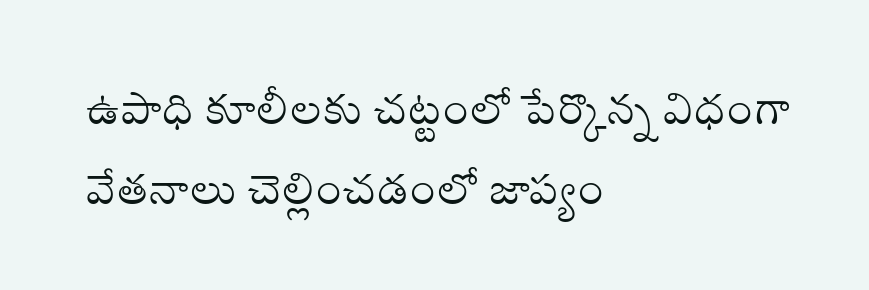ఉపాధి కూలీలకు చట్టంలో పేర్కొన్న విధంగా వేతనాలు చెల్లించడంలో జాప్యం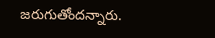జరుగుతోందన్నారు.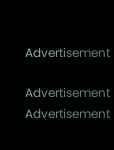Advertisement

Advertisement
Advertisement